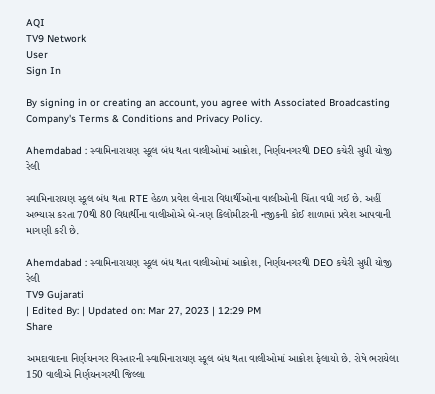AQI
TV9 Network
User
Sign In

By signing in or creating an account, you agree with Associated Broadcasting Company's Terms & Conditions and Privacy Policy.

Ahemdabad : સ્વામિનારાયણ સ્કૂલ બંધ થતા વાલીઓમાં આક્રોશ, નિર્ણયનગરથી DEO કચેરી સુધી યોજી રેલી

સ્વામિનારાયણ સ્કૂલ બંધ થતા RTE હેઠળ પ્રવેશ લેનારા વિદ્યાર્થીઓના વાલીઓની ચિંતા વધી ગઈ છે. અહીં અભ્યાસ કરતા 70થી 80 વિદ્યાર્થીના વાલીઓએ બે-ત્રણ કિલોમીટરની નજીકની કોઈ શાળામાં પ્રવેશ આપવાની માગણી કરી છે.

Ahemdabad : સ્વામિનારાયણ સ્કૂલ બંધ થતા વાલીઓમાં આક્રોશ, નિર્ણયનગરથી DEO કચેરી સુધી યોજી રેલી
TV9 Gujarati
| Edited By: | Updated on: Mar 27, 2023 | 12:29 PM
Share

અમદાવાદના નિર્ણયનગર વિસ્તારની સ્વામિનારાયણ સ્કૂલ બંધ થતા વાલીઓમાં આક્રોશ ફેલાયો છે. રોષે ભરાયેલા 150 વાલીએ નિર્ણયનગરથી જિલ્લા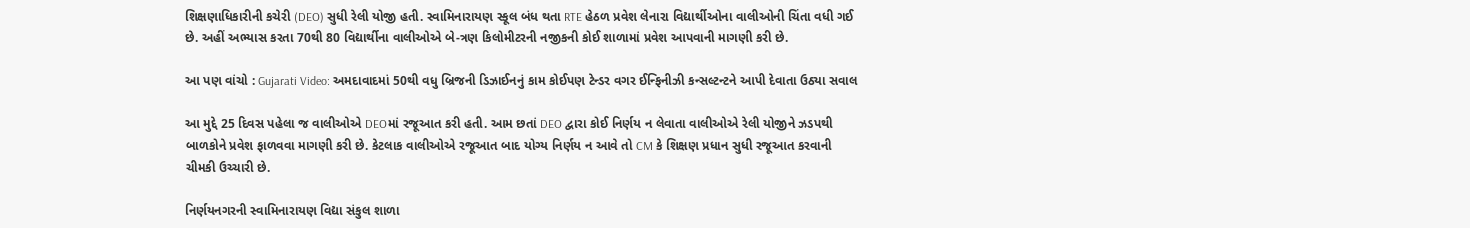શિક્ષણાધિકારીની કચેરી (DEO) સુધી રેલી યોજી હતી. સ્વામિનારાયણ સ્કૂલ બંધ થતા RTE હેઠળ પ્રવેશ લેનારા વિદ્યાર્થીઓના વાલીઓની ચિંતા વધી ગઈ છે. અહીં અભ્યાસ કરતા 70થી 80 વિદ્યાર્થીના વાલીઓએ બે-ત્રણ કિલોમીટરની નજીકની કોઈ શાળામાં પ્રવેશ આપવાની માગણી કરી છે.

આ પણ વાંચો : Gujarati Video: અમદાવાદમાં 50થી વધુ બ્રિજની ડિઝાઈનનું કામ કોઈપણ ટેન્ડર વગર ઈન્ફિનીઝી કન્સલ્ટન્ટને આપી દેવાતા ઉઠ્યા સવાલ

આ મુદ્દે 25 દિવસ પહેલા જ વાલીઓએ DEOમાં રજૂઆત કરી હતી. આમ છતાં DEO દ્વારા કોઈ નિર્ણય ન લેવાતા વાલીઓએ રેલી યોજીને ઝડપથી બાળકોને પ્રવેશ ફાળવવા માગણી કરી છે. કેટલાક વાલીઓએ રજૂઆત બાદ યોગ્ય નિર્ણય ન આવે તો CM કે શિક્ષણ પ્રધાન સુધી રજૂઆત કરવાની ચીમકી ઉચ્ચારી છે.

નિર્ણયનગરની સ્વામિનારાયણ વિદ્યા સંકુલ શાળા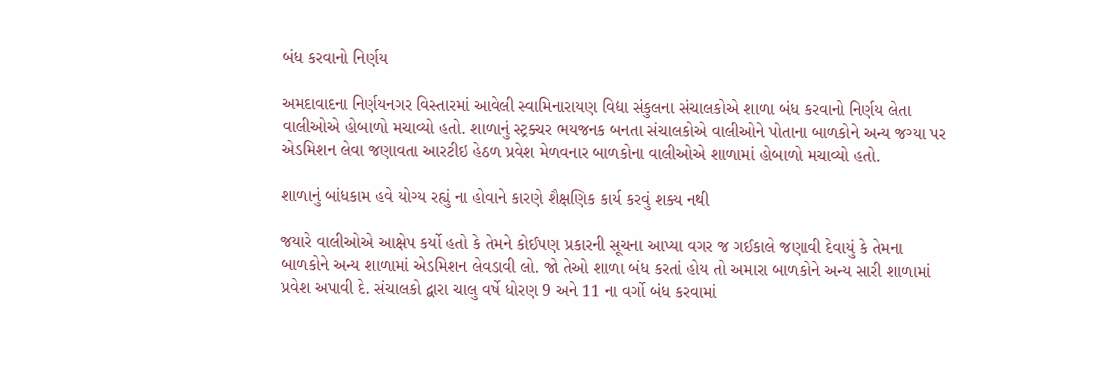બંધ કરવાનો નિર્ણય

અમદાવાદના નિર્ણયનગર વિસ્તારમાં આવેલી સ્વામિનારાયણ વિદ્યા સંકુલના સંચાલકોએ શાળા બંધ કરવાનો નિર્ણય લેતા વાલીઓએ હોબાળો મચાવ્યો હતો. શાળાનું સ્ટ્રક્ચર ભયજનક બનતા સંચાલકોએ વાલીઓને પોતાના બાળકોને અન્ય જગ્યા પર એડમિશન લેવા જણાવતા આરટીઇ હેઠળ પ્રવેશ મેળવનાર બાળકોના વાલીઓએ શાળામાં હોબાળો મચાવ્યો હતો.

શાળાનું બાંધકામ હવે યોગ્ય રહ્યું ના હોવાને કારણે શૈક્ષણિક કાર્ય કરવું શક્ય નથી

જયારે વાલીઓએ આક્ષેપ કર્યો હતો કે તેમને કોઈપણ પ્રકારની સૂચના આપ્યા વગર જ ગઈકાલે જણાવી દેવાયું કે તેમના બાળકોને અન્ય શાળામાં એડમિશન લેવડાવી લો. જો તેઓ શાળા બંધ કરતાં હોય તો અમારા બાળકોને અન્ય સારી શાળામાં પ્રવેશ અપાવી દે. સંચાલકો દ્વારા ચાલુ વર્ષે ધોરણ 9 અને 11 ના વર્ગો બંધ કરવામાં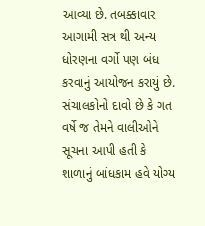આવ્યા છે. તબક્કાવાર આગામી સત્ર થી અન્ય ધોરણના વર્ગો પણ બંધ કરવાનું આયોજન કરાયું છે. સંચાલકોનો દાવો છે કે ગત વર્ષે જ તેમને વાલીઓને સૂચના આપી હતી કે શાળાનું બાંધકામ હવે યોગ્ય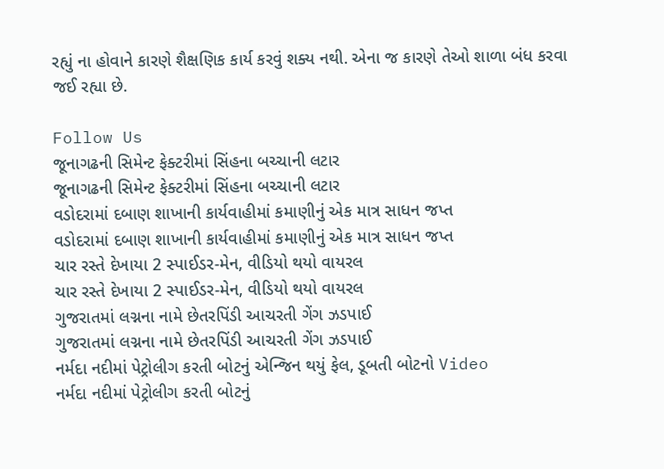રહ્યું ના હોવાને કારણે શૈક્ષણિક કાર્ય કરવું શક્ય નથી. એના જ કારણે તેઓ શાળા બંધ કરવા જઈ રહ્યા છે.

Follow Us
જૂનાગઢની સિમેન્ટ ફેક્ટરીમાં સિંહના બચ્ચાની લટાર
જૂનાગઢની સિમેન્ટ ફેક્ટરીમાં સિંહના બચ્ચાની લટાર
વડોદરામાં દબાણ શાખાની કાર્યવાહીમાં કમાણીનું એક માત્ર સાધન જપ્ત
વડોદરામાં દબાણ શાખાની કાર્યવાહીમાં કમાણીનું એક માત્ર સાધન જપ્ત
ચાર રસ્તે દેખાયા 2 સ્પાઈડર-મેન, વીડિયો થયો વાયરલ
ચાર રસ્તે દેખાયા 2 સ્પાઈડર-મેન, વીડિયો થયો વાયરલ
ગુજરાતમાં લગ્નના નામે છેતરપિંડી આચરતી ગેંગ ઝડપાઈ
ગુજરાતમાં લગ્નના નામે છેતરપિંડી આચરતી ગેંગ ઝડપાઈ
નર્મદા નદીમાં પેટ્રોલીગ કરતી બોટનું એન્જિન થયું ફેલ, ડૂબતી બોટનો Video
નર્મદા નદીમાં પેટ્રોલીગ કરતી બોટનું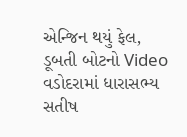એન્જિન થયું ફેલ, ડૂબતી બોટનો Video
વડોદરામાં ધારાસભ્ય સતીષ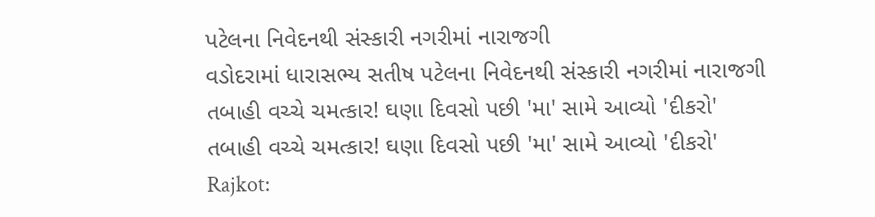પટેલના નિવેદનથી સંસ્કારી નગરીમાં નારાજગી
વડોદરામાં ધારાસભ્ય સતીષ પટેલના નિવેદનથી સંસ્કારી નગરીમાં નારાજગી
તબાહી વચ્ચે ચમત્કાર! ઘણા દિવસો પછી 'મા' સામે આવ્યો 'દીકરો'
તબાહી વચ્ચે ચમત્કાર! ઘણા દિવસો પછી 'મા' સામે આવ્યો 'દીકરો'
Rajkot: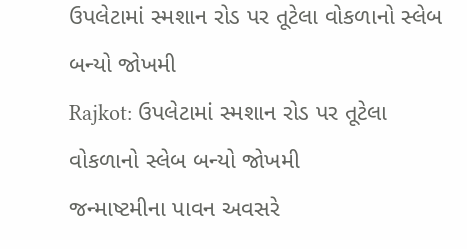ઉપલેટામાં સ્મશાન રોડ પર તૂટેલા વોકળાનો સ્લેબ બન્યો જોખમી
Rajkot: ઉપલેટામાં સ્મશાન રોડ પર તૂટેલા વોકળાનો સ્લેબ બન્યો જોખમી
જન્માષ્ટમીના પાવન અવસરે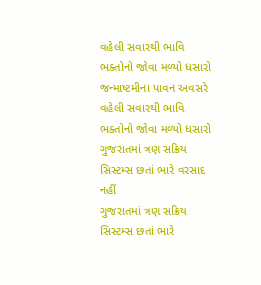વહેલી સવારથી ભાવિ ભક્તોનો જોવા મળ્યો ધસારો
જન્માષ્ટમીના પાવન અવસરે વહેલી સવારથી ભાવિ ભક્તોનો જોવા મળ્યો ધસારો
ગુજરાતમાં ત્રણ સક્રિય સિસ્ટમ્સ છતાં ભારે વરસાદ નહીં
ગુજરાતમાં ત્રણ સક્રિય સિસ્ટમ્સ છતાં ભારે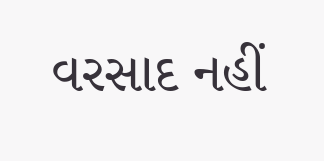વરસાદ નહીં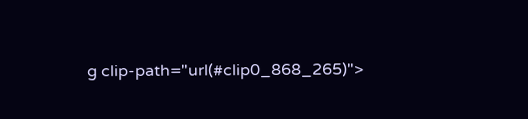g clip-path="url(#clip0_868_265)">